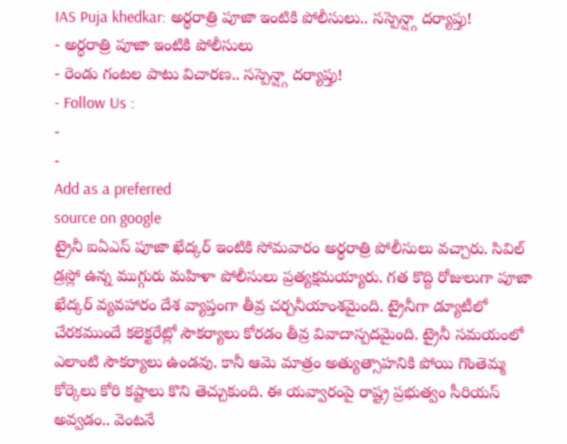IAS Puja khedkar: అర్ధరాత్రి పూజా ఇంటికి పోలీసులు.. సస్పెన్ష్గా దర్యాప్తు!
- అర్ధరాత్రి పూజా ఇంటికి పోలీసులు
- రెండు గంటల పాటు విచారణ.. సస్పెన్ష్గా దర్యాప్తు!
- Follow Us :
-
-
Add as a preferred
source on google
ట్రైనీ ఐఏఎస్ పూజా ఖేద్కర్ ఇంటికి సోమవారం అర్ధరాత్రి పోలీసులు వచ్చారు. సివిల్ డ్రస్లో ఉన్న ముగ్గురు మహిళా పోలీసులు ప్రత్యక్షమయ్యారు. గత కొద్ది రోజులుగా పూజా ఖేద్కర్ వ్యవహారం దేశ వ్యాప్తంగా తీవ్ర చర్చనీయాంశమైంది. ట్రైనీగా డ్యూటీలో చేరకముందే కలెక్టరేట్లో సౌకర్యాలు కోరడం తీవ్ర వివాదాస్పదమైంది. ట్రైనీ సమయంలో ఎలాంటి సౌకర్యాలు ఉండవు. కానీ ఆమె మాత్రం అత్యుత్సాహనికి పోయి గొంతెమ్మ కోర్కెలు కోరి కష్టాలు కొని తెచ్చుకుంది. ఈ యవ్వారంపై రాష్ట్ర ప్రభుత్వం సీరియస్ అవ్వడం.. వెంటనే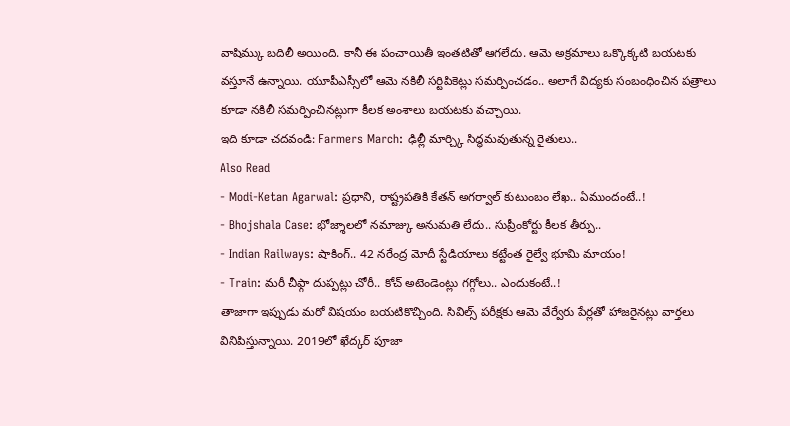వాషిమ్కు బదిలీ అయింది. కానీ ఈ పంచాయితీ ఇంతటితో ఆగలేదు. ఆమె అక్రమాలు ఒక్కొక్కటి బయటకు వస్తూనే ఉన్నాయి. యూపీఎస్సీలో ఆమె నకిలీ సర్టిపికెట్లు సమర్పించడం.. అలాగే విద్యకు సంబంధించిన పత్రాలు కూడా నకిలీ సమర్పించినట్లుగా కీలక అంశాలు బయటకు వచ్చాయి.
ఇది కూడా చదవండి: Farmers March: ఢిల్లీ మార్చ్కి సిద్ధమవుతున్న రైతులు..
Also Read
- Modi-Ketan Agarwal: ప్రధాని, రాష్ట్రపతికి కేతన్ అగర్వాల్ కుటుంబం లేఖ.. ఏముందంటే..!
- Bhojshala Case: భోజ్శాలలో నమాజ్కు అనుమతి లేదు.. సుప్రీంకోర్టు కీలక తీర్పు..
- Indian Railways: షాకింగ్.. 42 నరేంద్ర మోదీ స్టేడియాలు కట్టేంత రైల్వే భూమి మాయం!
- Train: మరీ చీఫ్గా దుప్పట్లు చోరీ.. కోచ్ అటెండెంట్లు గగ్గోలు.. ఎందుకంటే..!
తాజాగా ఇప్పుడు మరో విషయం బయటికొచ్చింది. సివిల్స్ పరీక్షకు ఆమె వేర్వేరు పేర్లతో హాజరైనట్లు వార్తలు వినిపిస్తున్నాయి. 2019లో ఖేద్కర్ పూజా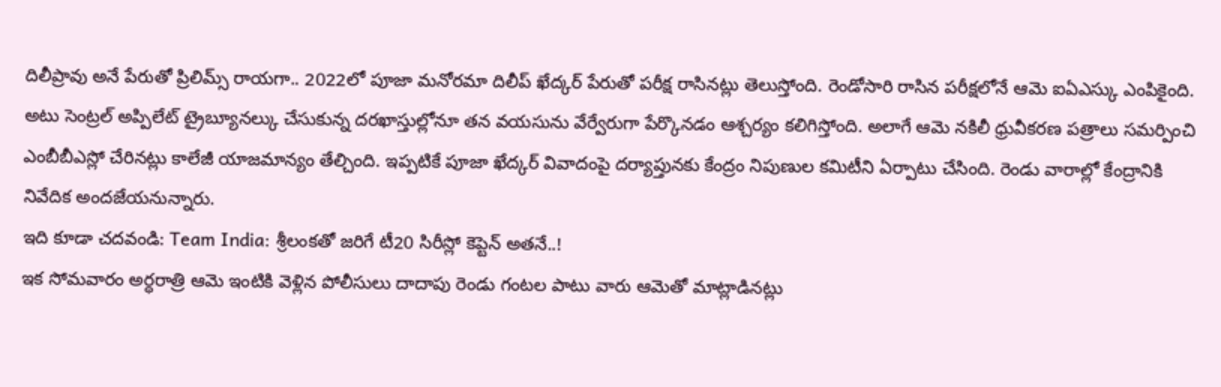దిలీప్రావు అనే పేరుతో ప్రిలిమ్స్ రాయగా.. 2022లో పూజా మనోరమా దిలీప్ ఖేద్కర్ పేరుతో పరీక్ష రాసినట్లు తెలుస్తోంది. రెండోసారి రాసిన పరీక్షలోనే ఆమె ఐఏఎస్కు ఎంపికైంది. అటు సెంట్రల్ అప్పిలేట్ ట్రైబ్యూనల్కు చేసుకున్న దరఖాస్తుల్లోనూ తన వయసును వేర్వేరుగా పేర్కొనడం ఆశ్చర్యం కలిగిస్తోంది. అలాగే ఆమె నకిలీ ధ్రువీకరణ పత్రాలు సమర్పించి ఎంబీబీఎస్లో చేరినట్లు కాలేజీ యాజమాన్యం తేల్చింది. ఇప్పటికే పూజా ఖేద్కర్ వివాదంపై దర్యాప్తునకు కేంద్రం నిపుణుల కమిటీని ఏర్పాటు చేసింది. రెండు వారాల్లో కేంద్రానికి నివేదిక అందజేయనున్నారు.
ఇది కూడా చదవండి: Team India: శ్రీలంకతో జరిగే టీ20 సిరీస్లో కెప్టెన్ అతనే..!
ఇక సోమవారం అర్ధరాత్రి ఆమె ఇంటికి వెళ్లిన పోలీసులు దాదాపు రెండు గంటల పాటు వారు ఆమెతో మాట్లాడినట్లు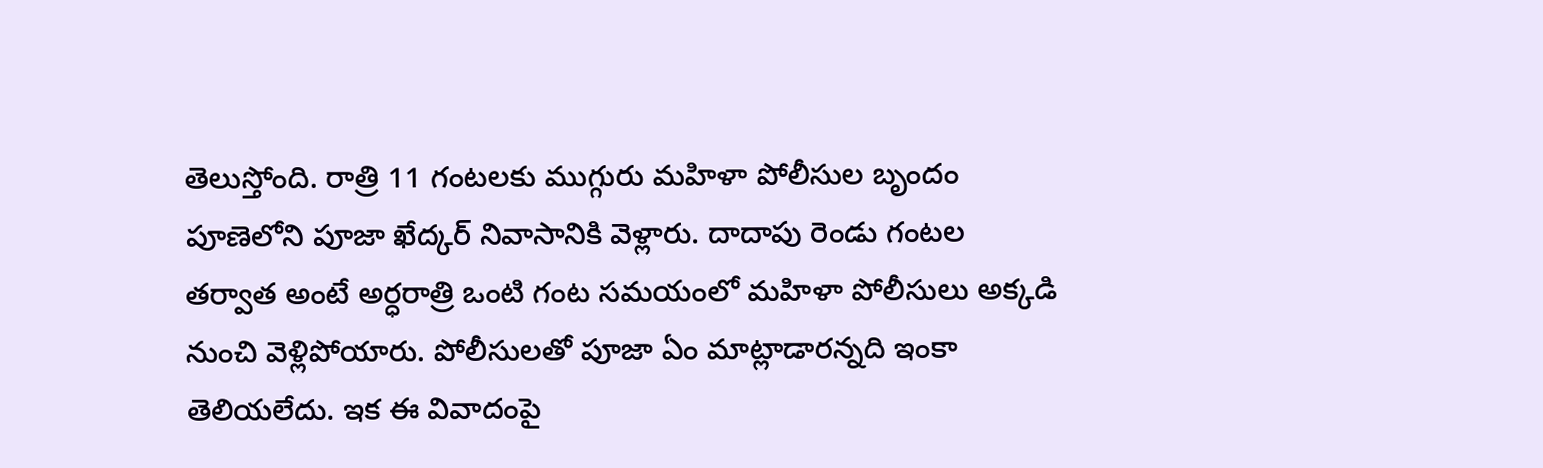తెలుస్తోంది. రాత్రి 11 గంటలకు ముగ్గురు మహిళా పోలీసుల బృందం పూణెలోని పూజా ఖేద్కర్ నివాసానికి వెళ్లారు. దాదాపు రెండు గంటల తర్వాత అంటే అర్ధరాత్రి ఒంటి గంట సమయంలో మహిళా పోలీసులు అక్కడి నుంచి వెళ్లిపోయారు. పోలీసులతో పూజా ఏం మాట్లాడారన్నది ఇంకా తెలియలేదు. ఇక ఈ వివాదంపై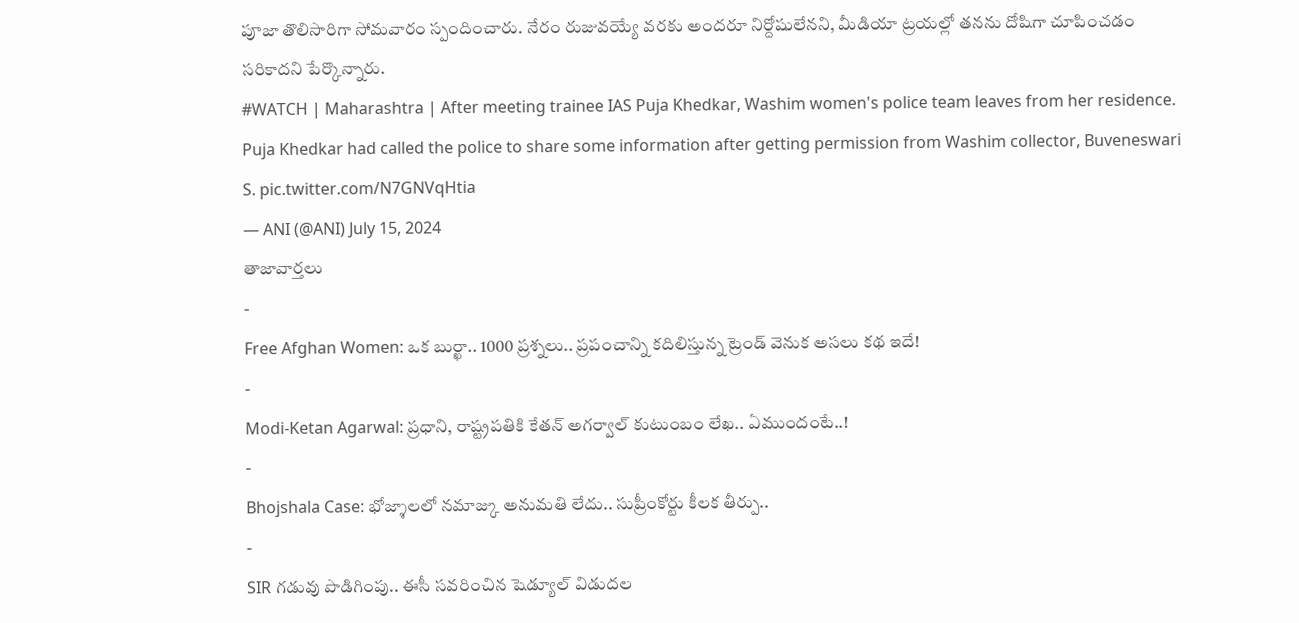పూజా తొలిసారిగా సోమవారం స్పందించారు. నేరం రుజువయ్యే వరకు అందరూ నిర్దోషులేనని, మీడియా ట్రయల్లో తనను దోషిగా చూపించడం సరికాదని పేర్కొన్నారు.
#WATCH | Maharashtra | After meeting trainee IAS Puja Khedkar, Washim women's police team leaves from her residence.
Puja Khedkar had called the police to share some information after getting permission from Washim collector, Buveneswari S. pic.twitter.com/N7GNVqHtia
— ANI (@ANI) July 15, 2024
తాజావార్తలు
-
Free Afghan Women: ఒక బుర్ఖా.. 1000 ప్రశ్నలు.. ప్రపంచాన్ని కదిలిస్తున్న ట్రెండ్ వెనుక అసలు కథ ఇదే!
-
Modi-Ketan Agarwal: ప్రధాని, రాష్ట్రపతికి కేతన్ అగర్వాల్ కుటుంబం లేఖ.. ఏముందంటే..!
-
Bhojshala Case: భోజ్శాలలో నమాజ్కు అనుమతి లేదు.. సుప్రీంకోర్టు కీలక తీర్పు..
-
SIR గడువు పొడిగింపు.. ఈసీ సవరించిన షెడ్యూల్ విడుదల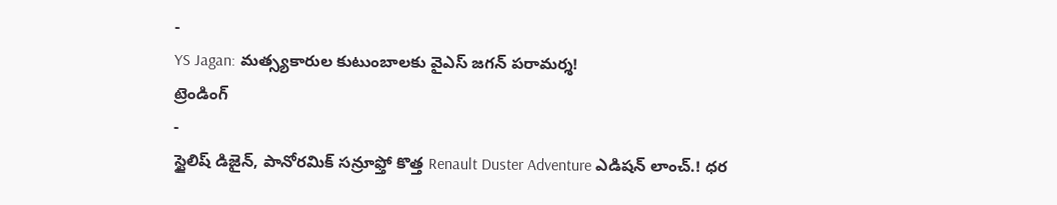-
YS Jagan: మత్స్యకారుల కుటుంబాలకు వైఎస్ జగన్ పరామర్శ!
ట్రెండింగ్
-
స్టైలిష్ డిజైన్, పానోరమిక్ సన్రూఫ్తో కొత్త Renault Duster Adventure ఎడిషన్ లాంచ్.! ధర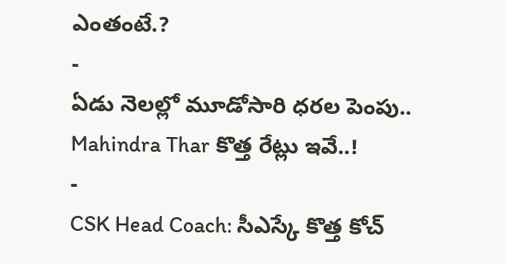ఎంతంటే.?
-
ఏడు నెలల్లో మూడోసారి ధరల పెంపు.. Mahindra Thar కొత్త రేట్లు ఇవే..!
-
CSK Head Coach: సీఎస్కే కొత్త కోచ్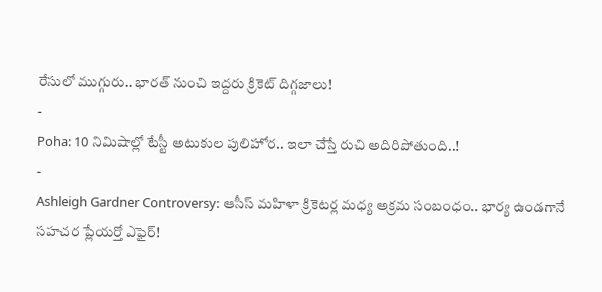రేసులో ముగ్గురు.. భారత్ నుంచి ఇద్దరు క్రికెట్ దిగ్గజాలు!
-
Poha: 10 నిమిషాల్లో టేస్టీ అటుకుల పులిహోర.. ఇలా చేస్తే రుచి అదిరిపోతుంది..!
-
Ashleigh Gardner Controversy: ఆసీస్ మహిళా క్రికెటర్ల మధ్య అక్రమ సంబంధం.. భార్య ఉండగానే సహచర ప్లేయర్తో ఎఫైర్!